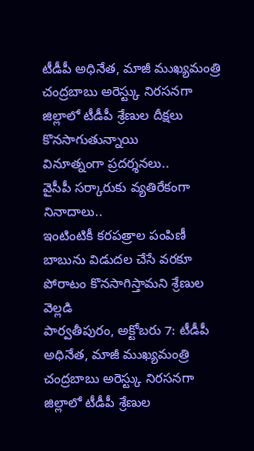టీడీపీ అధినేత, మాజీ ముఖ్యమంత్రి చంద్రబాబు అరెస్ట్కు నిరసనగా జిల్లాలో టీడీపీ శ్రేణుల దీక్షలు కొనసాగుతున్నాయి
వినూత్నంగా ప్రదర్శనలు..
వైసీపీ సర్కారుకు వ్యతిరేకంగా నినాదాలు..
ఇంటింటికీ కరపత్రాల పంపిణీ
బాబును విడుదల చేసే వరకూ పోరాటం కొనసాగిస్తామని శ్రేణుల వెల్లడి
పార్వతీపురం, అక్టోబరు 7: టీడీపీ
అధినేత, మాజీ ముఖ్యమంత్రి చంద్రబాబు అరెస్ట్కు నిరసనగా జిల్లాలో టీడీపీ శ్రేణుల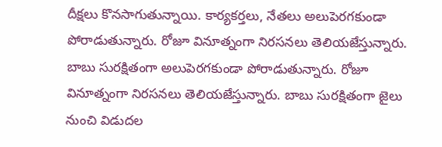దీక్షలు కొనసాగుతున్నాయి. కార్యకర్తలు, నేతలు అలుపెరగకుండా పోరాడుతున్నారు. రోజూ వినూత్నంగా నిరసనలు తెలియజేస్తున్నారు. బాబు సురక్షితంగా అలుపెరగకుండా పోరాడుతున్నారు. రోజూ వినూత్నంగా నిరసనలు తెలియజేస్తున్నారు. బాబు సురక్షితంగా జైలు నుంచి విడుదల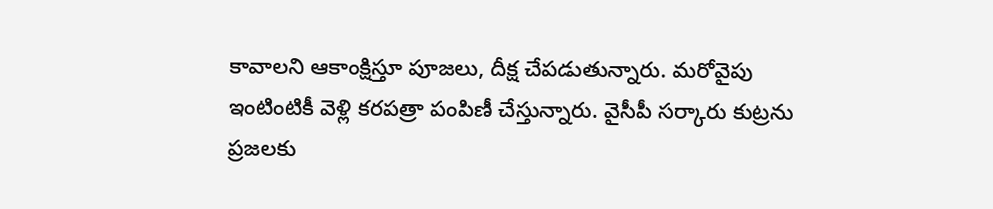కావాలని ఆకాంక్షిస్తూ పూజలు, దీక్ష చేపడుతున్నారు. మరోవైపు ఇంటింటికీ వెళ్లి కరపత్రా పంపిణీ చేస్తున్నారు. వైసీపీ సర్కారు కుట్రను ప్రజలకు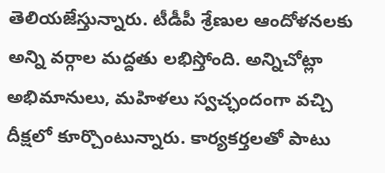తెలియజేస్తున్నారు. టీడీపీ శ్రేణుల ఆందోళనలకు అన్ని వర్గాల మద్దతు లభిస్తోంది. అన్నిచోట్లా అభిమానులు, మహిళలు స్వచ్ఛందంగా వచ్చి దీక్షలో కూర్చొంటున్నారు. కార్యకర్తలతో పాటు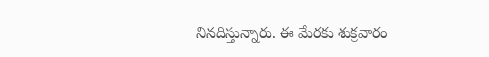నినదిస్తున్నారు. ఈ మేరకు శుక్రవారం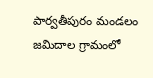పార్వతీపురం మండలం జమిదాల గ్రామంలో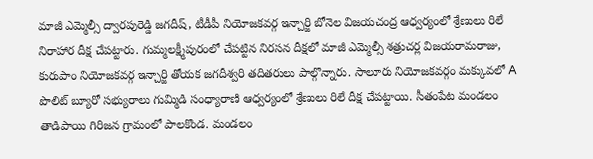మాజీ ఎమ్మెల్సీ ద్వారపురెడ్డి జగదీష్, టీడీపీ నియోజకవర్గ ఇన్చార్జి బోనెల విజయచంద్ర ఆధ్వర్యంలో శ్రేణులు రిలే నిరాహార దీక్ష చేపట్టారు. గుమ్మలక్ష్మీపురంలో చేపట్టిన నిరసన దీక్షలో మాజీ ఎమ్మెల్సీ శత్రుచర్ల విజయరామరాజు, కురుపాం నియోజకవర్గ ఇన్చార్జి తోయక జగదీశ్వరి తదితరులు పాల్గొన్నారు. సాలూరు నియోజకవర్గం మక్కువలో A పొలిట్ బ్యూరో సభ్యురాలు గుమ్మిడి సంధ్యారాణి ఆధ్వర్యంలో శ్రేణులు రిలే దీక్ష చేపట్టాయి. సీతంపేట మండలం తాడిపాయి గిరిజన గ్రామంలో పాలకొండ. మండలం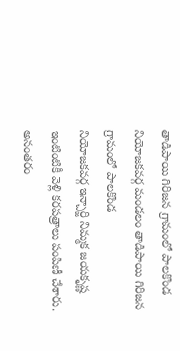తాడిపాయి గిరిజన గ్రామంలో పాలకొండ
నియోజకవర్గ మండలం తాడిపాయి గిరిజన గ్రామంలో పాలకొండ
నియోజకవర్గ ఇన్చార్జి నిమ్మక జయకృష్ణ ఇంటింటికీ వెళ్లి కరపత్రాలు పంపిణీ చేశారు. అనంతరం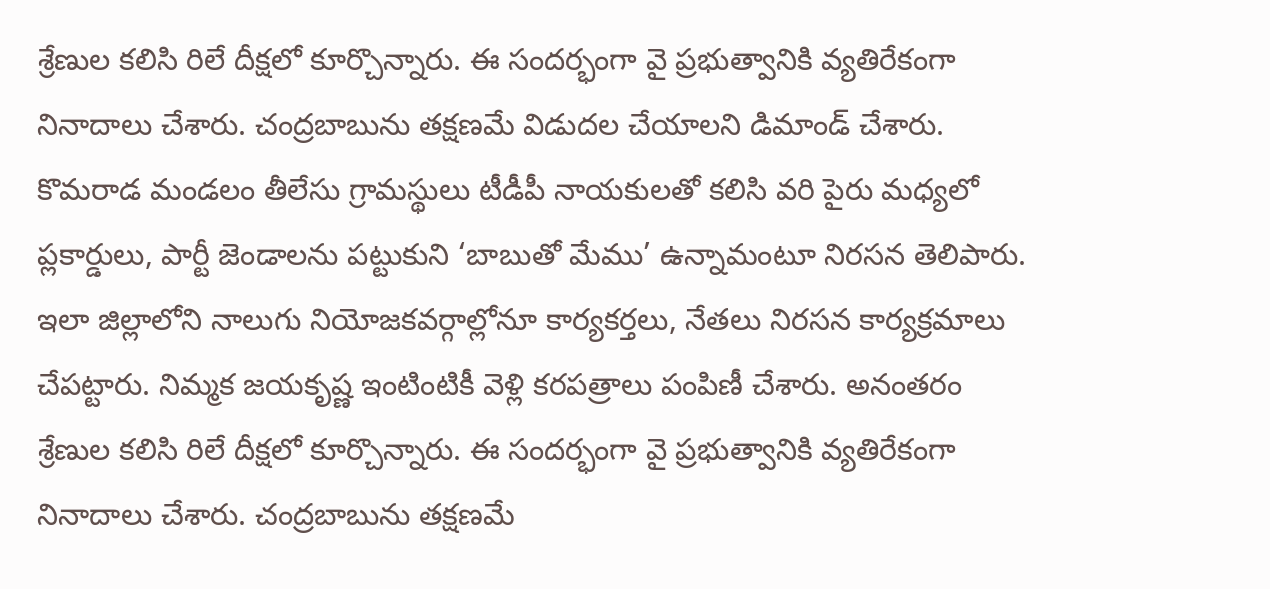శ్రేణుల కలిసి రిలే దీక్షలో కూర్చొన్నారు. ఈ సందర్భంగా వై ప్రభుత్వానికి వ్యతిరేకంగా నినాదాలు చేశారు. చంద్రబాబును తక్షణమే విడుదల చేయాలని డిమాండ్ చేశారు. కొమరాడ మండలం తీలేసు గ్రామస్థులు టీడీపీ నాయకులతో కలిసి వరి పైరు మధ్యలో ప్లకార్డులు, పార్టీ జెండాలను పట్టుకుని ‘బాబుతో మేము’ ఉన్నామంటూ నిరసన తెలిపారు. ఇలా జిల్లాలోని నాలుగు నియోజకవర్గాల్లోనూ కార్యకర్తలు, నేతలు నిరసన కార్యక్రమాలు చేపట్టారు. నిమ్మక జయకృష్ణ ఇంటింటికీ వెళ్లి కరపత్రాలు పంపిణీ చేశారు. అనంతరం శ్రేణుల కలిసి రిలే దీక్షలో కూర్చొన్నారు. ఈ సందర్భంగా వై ప్రభుత్వానికి వ్యతిరేకంగా నినాదాలు చేశారు. చంద్రబాబును తక్షణమే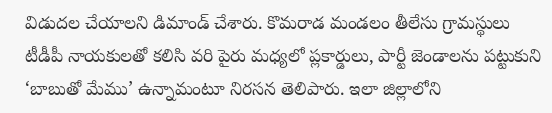విడుదల చేయాలని డిమాండ్ చేశారు. కొమరాడ మండలం తీలేసు గ్రామస్థులు టీడీపీ నాయకులతో కలిసి వరి పైరు మధ్యలో ప్లకార్డులు, పార్టీ జెండాలను పట్టుకుని ‘బాబుతో మేము’ ఉన్నామంటూ నిరసన తెలిపారు. ఇలా జిల్లాలోని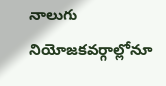నాలుగు నియోజకవర్గాల్లోనూ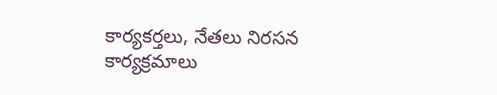కార్యకర్తలు, నేతలు నిరసన కార్యక్రమాలు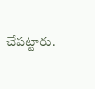చేపట్టారు.